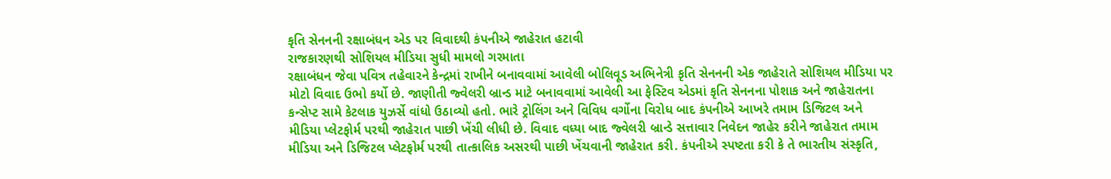કૃતિ સેનનની રક્ષાબંધન એડ પર વિવાદથી કંપનીએ જાહેરાત હટાવી
રાજકારણથી સોશિયલ મીડિયા સુધી મામલો ગરમાતા
રક્ષાબંધન જેવા પવિત્ર તહેવારને કેન્દ્રમાં રાખીને બનાવવામાં આવેલી બોલિવૂડ અભિનેત્રી કૃતિ સેનનની એક જાહેરાતે સોશિયલ મીડિયા પર મોટો વિવાદ ઉભો કર્યો છે. જાણીતી જ્વેલરી બ્રાન્ડ માટે બનાવવામાં આવેલી આ ફેસ્ટિવ એડમાં કૃતિ સેનનના પોશાક અને જાહેરાતના કન્સેપ્ટ સામે કેટલાક યુઝર્સે વાંધો ઉઠાવ્યો હતો. ભારે ટ્રોલિંગ અને વિવિધ વર્ગોના વિરોધ બાદ કંપનીએ આખરે તમામ ડિજિટલ અને મીડિયા પ્લેટફોર્મ પરથી જાહેરાત પાછી ખેંચી લીધી છે. વિવાદ વધ્યા બાદ જ્વેલરી બ્રાન્ડે સત્તાવાર નિવેદન જાહેર કરીને જાહેરાત તમામ મીડિયા અને ડિજિટલ પ્લેટફોર્મ પરથી તાત્કાલિક અસરથી પાછી ખેંચવાની જાહેરાત કરી. કંપનીએ સ્પષ્ટતા કરી કે તે ભારતીય સંસ્કૃતિ,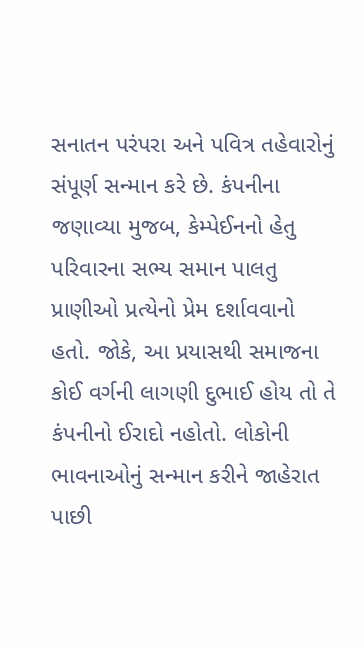સનાતન પરંપરા અને પવિત્ર તહેવારોનું સંપૂર્ણ સન્માન કરે છે. કંપનીના જણાવ્યા મુજબ, કેમ્પેઈનનો હેતુ પરિવારના સભ્ય સમાન પાલતુ પ્રાણીઓ પ્રત્યેનો પ્રેમ દર્શાવવાનો હતો. જોકે, આ પ્રયાસથી સમાજના કોઈ વર્ગની લાગણી દુભાઈ હોય તો તે કંપનીનો ઈરાદો નહોતો. લોકોની ભાવનાઓનું સન્માન કરીને જાહેરાત પાછી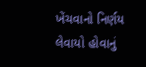ખેંચવાનો નિર્ણય લેવાયો હોવાનું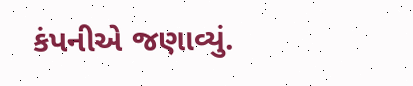કંપનીએ જણાવ્યું.